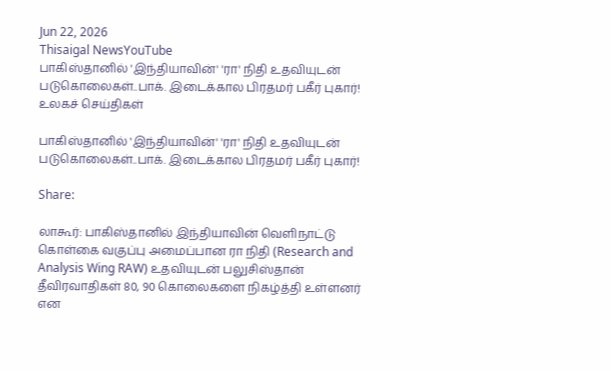Jun 22, 2026
Thisaigal NewsYouTube
பாகிஸ்தானில் 'இந்தியாவின்' 'ரா' நிதி உதவியுடன் படுகொலைகள்..பாக். இடைக்கால பிரதமர் பகீர் புகார்!
உலகச் செய்திகள்

பாகிஸ்தானில் 'இந்தியாவின்' 'ரா' நிதி உதவியுடன் படுகொலைகள்..பாக். இடைக்கால பிரதமர் பகீர் புகார்!

Share:

லாகூர்: பாகிஸ்தானில் இந்தியாவின் வெளிநாட்டு கொள்கை வகுப்பு அமைப்பான ரா நிதி (Research and Analysis Wing RAW) உதவியுடன் பலுசிஸ்தான் தீவிரவாதிகள் 80, 90 கொலைகளை நிகழ்த்தி உள்ளனர் என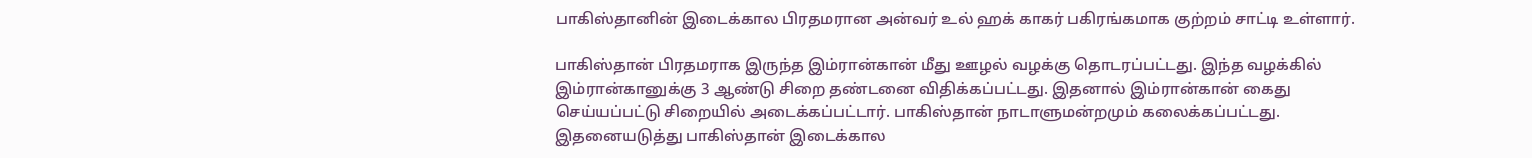பாகிஸ்தானின் இடைக்கால பிரதமரான அன்வர் உல் ஹக் காகர் பகிரங்கமாக குற்றம் சாட்டி உள்ளார்.

பாகிஸ்தான் பிரதமராக இருந்த இம்ரான்கான் மீது ஊழல் வழக்கு தொடரப்பட்டது. இந்த வழக்கில் இம்ரான்கானுக்கு 3 ஆண்டு சிறை தண்டனை விதிக்கப்பட்டது. இதனால் இம்ரான்கான் கைது செய்யப்பட்டு சிறையில் அடைக்கப்பட்டார். பாகிஸ்தான் நாடாளுமன்றமும் கலைக்கப்பட்டது. இதனையடுத்து பாகிஸ்தான் இடைக்கால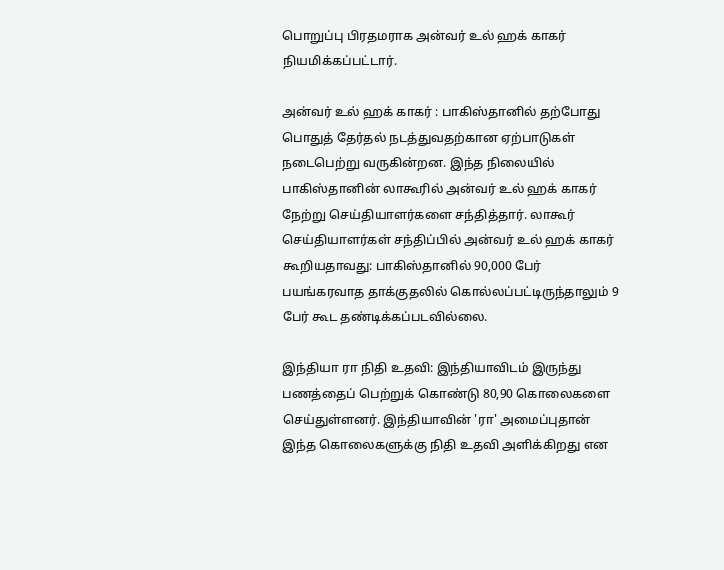பொறுப்பு பிரதமராக அன்வர் உல் ஹக் காகர் நியமிக்கப்பட்டார்.

அன்வர் உல் ஹக் காகர் : பாகிஸ்தானில் தற்போது பொதுத் தேர்தல் நடத்துவதற்கான ஏற்பாடுகள் நடைபெற்று வருகின்றன. இந்த நிலையில் பாகிஸ்தானின் லாகூரில் அன்வர் உல் ஹக் காகர் நேற்று செய்தியாளர்களை சந்தித்தார். லாகூர் செய்தியாளர்கள் சந்திப்பில் அன்வர் உல் ஹக் காகர் கூறியதாவது: பாகிஸ்தானில் 90,000 பேர் பயங்கரவாத தாக்குதலில் கொல்லப்பட்டிருந்தாலும் 9 பேர் கூட தண்டிக்கப்படவில்லை.

இந்தியா ரா நிதி உதவி: இந்தியாவிடம் இருந்து பணத்தைப் பெற்றுக் கொண்டு 80,90 கொலைகளை செய்துள்ளனர். இந்தியாவின் 'ரா' அமைப்புதான் இந்த கொலைகளுக்கு நிதி உதவி அளிக்கிறது என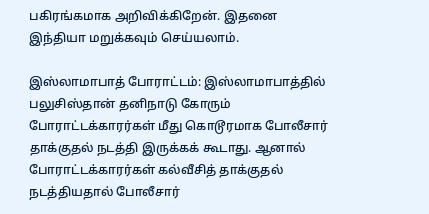பகிரங்கமாக அறிவிக்கிறேன். இதனை இந்தியா மறுக்கவும் செய்யலாம்.

இஸ்லாமாபாத் போராட்டம்: இஸ்லாமாபாத்தில் பலுசிஸ்தான் தனிநாடு கோரும் போராட்டக்காரர்கள் மீது கொடூரமாக போலீசார் தாக்குதல் நடத்தி இருக்கக் கூடாது. ஆனால் போராட்டக்காரர்கள் கல்வீசித் தாக்குதல் நடத்தியதால் போலீசார்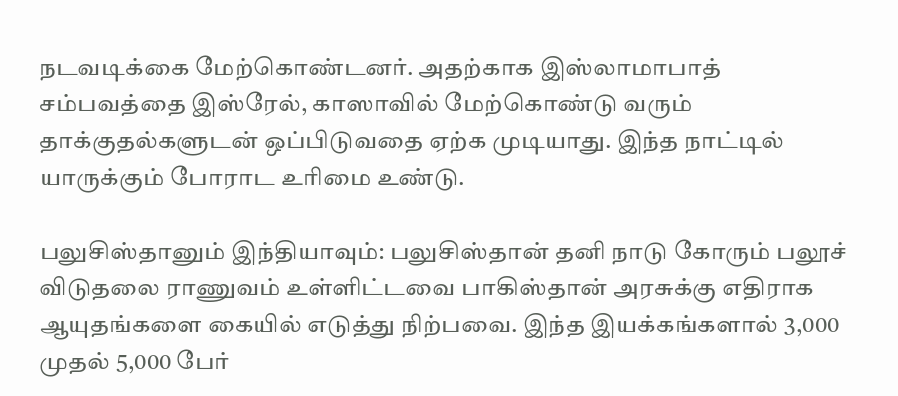நடவடிக்கை மேற்கொண்டனர். அதற்காக இஸ்லாமாபாத் சம்பவத்தை இஸ்ரேல், காஸாவில் மேற்கொண்டு வரும் தாக்குதல்களுடன் ஒப்பிடுவதை ஏற்க முடியாது. இந்த நாட்டில் யாருக்கும் போராட உரிமை உண்டு.

பலுசிஸ்தானும் இந்தியாவும்: பலுசிஸ்தான் தனி நாடு கோரும் பலூச் விடுதலை ராணுவம் உள்ளிட்டவை பாகிஸ்தான் அரசுக்கு எதிராக ஆயுதங்களை கையில் எடுத்து நிற்பவை. இந்த இயக்கங்களால் 3,000 முதல் 5,000 பேர்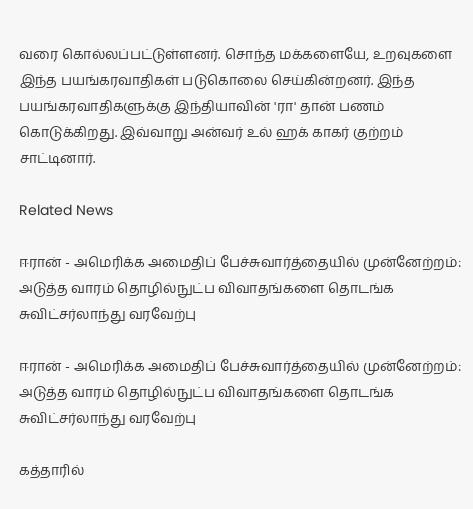வரை கொல்லப்பட்டுள்ளனர். சொந்த மக்களையே, உறவுகளை இந்த பயங்கரவாதிகள் படுகொலை செய்கின்றனர். இந்த பயங்கரவாதிகளுக்கு இந்தியாவின் 'ரா' தான் பணம் கொடுக்கிறது. இவ்வாறு அன்வர் உல் ஹக் காகர் குற்றம் சாட்டினார்.

Related News

ஈரான் - அமெரிக்க அமைதிப் பேச்சுவார்த்தையில் முன்னேற்றம்: அடுத்த வாரம் தொழில்நுட்ப விவாதங்களை தொடங்க சுவிட்சர்லாந்து வரவேற்பு

ஈரான் - அமெரிக்க அமைதிப் பேச்சுவார்த்தையில் முன்னேற்றம்: அடுத்த வாரம் தொழில்நுட்ப விவாதங்களை தொடங்க சுவிட்சர்லாந்து வரவேற்பு

கத்தாரில்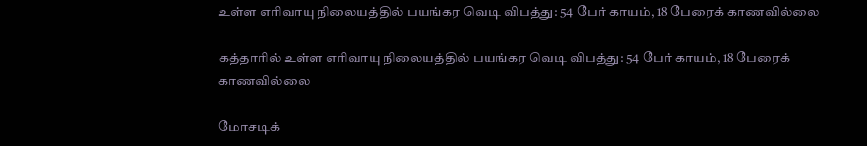உள்ள எரிவாயு நிலையத்தில் பயங்கர வெடி விபத்து: 54 பேர் காயம், 18 பேரைக் காணவில்லை

கத்தாரில் உள்ள எரிவாயு நிலையத்தில் பயங்கர வெடி விபத்து: 54 பேர் காயம், 18 பேரைக் காணவில்லை

மோசடிக்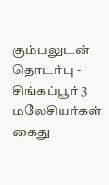கும்பலுடன் தொடர்பு - சிங்கப்பூர் 3 மலேசியர்கள் கைது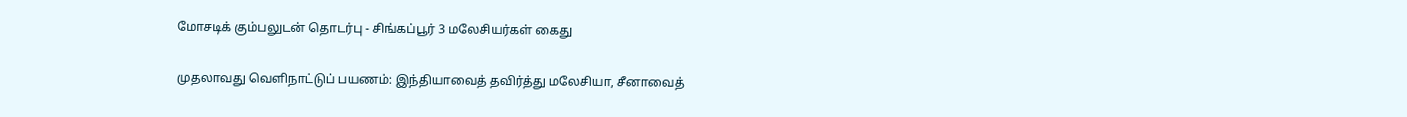மோசடிக் கும்பலுடன் தொடர்பு - சிங்கப்பூர் 3 மலேசியர்கள் கைது

முதலாவது வெளிநாட்டுப் பயணம்: இந்தியாவைத் தவிர்த்து மலேசியா, சீனாவைத்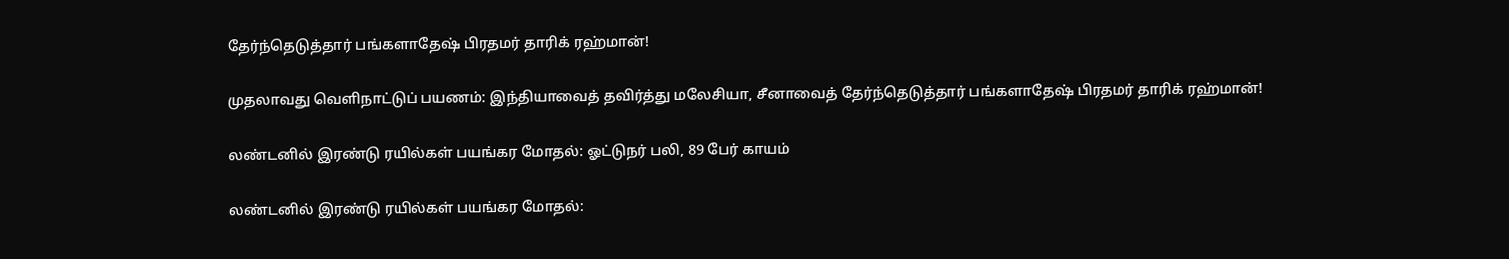தேர்ந்தெடுத்தார் பங்களாதேஷ் பிரதமர் தாரிக் ரஹ்மான்!

முதலாவது வெளிநாட்டுப் பயணம்: இந்தியாவைத் தவிர்த்து மலேசியா, சீனாவைத் தேர்ந்தெடுத்தார் பங்களாதேஷ் பிரதமர் தாரிக் ரஹ்மான்!

லண்டனில் இரண்டு ரயில்கள் பயங்கர மோதல்: ஓட்டுநர் பலி, 89 பேர் காயம்

லண்டனில் இரண்டு ரயில்கள் பயங்கர மோதல்: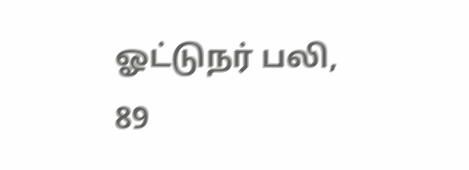ஓட்டுநர் பலி, 89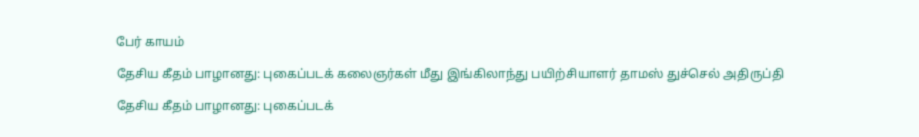பேர் காயம்

தேசிய கீதம் பாழானது: புகைப்படக் கலைஞர்கள் மீது இங்கிலாந்து பயிற்சியாளர் தாமஸ் துச்செல் அதிருப்தி

தேசிய கீதம் பாழானது: புகைப்படக்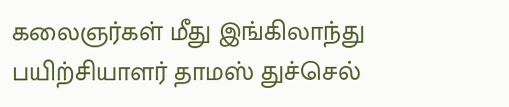கலைஞர்கள் மீது இங்கிலாந்து பயிற்சியாளர் தாமஸ் துச்செல்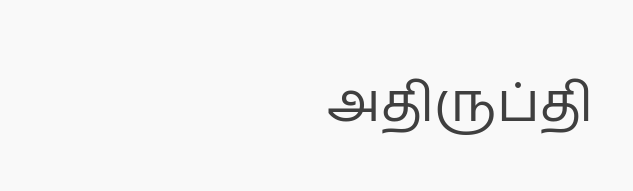அதிருப்தி